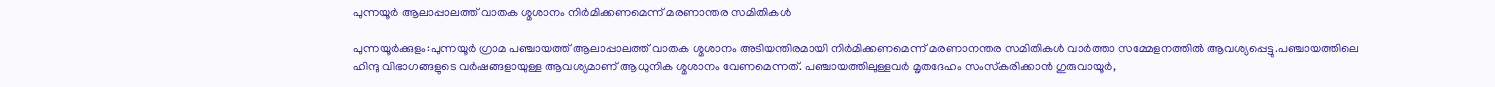പുന്നയൂർ ആലാപ്പാലത്ത് വാതക ശ്മശാനം നിര്‍മിക്കണമെന്ന് മരണാന്തര സമിതികൾ

പുന്നയൂര്‍ക്കുളം:പുന്നയൂർ ഗ്രാമ പഞ്ചായത്ത് ആലാപ്പാലത്ത് വാതക ശ്മശാനം അടിയന്തിരമായി നിര്‍മിക്കണമെന്ന് മരണാനന്തര സമിതികള്‍ വാർത്താ സമ്മേളനത്തിൽ ആവശ്യപ്പെട്ടു.പഞ്ചായത്തിലെ ഹിന്ദു വിഭാഗങ്ങളുടെ വര്‍ഷങ്ങളായുള്ള ആവശ്യമാണ് ആധുനിക ശ്മശാനം വേണമെന്നത്. പഞ്ചായത്തിലുള്ളവര്‍ മൃതദേഹം സംസ്‌കരിക്കാന്‍ ഗുരുവായൂര്‍,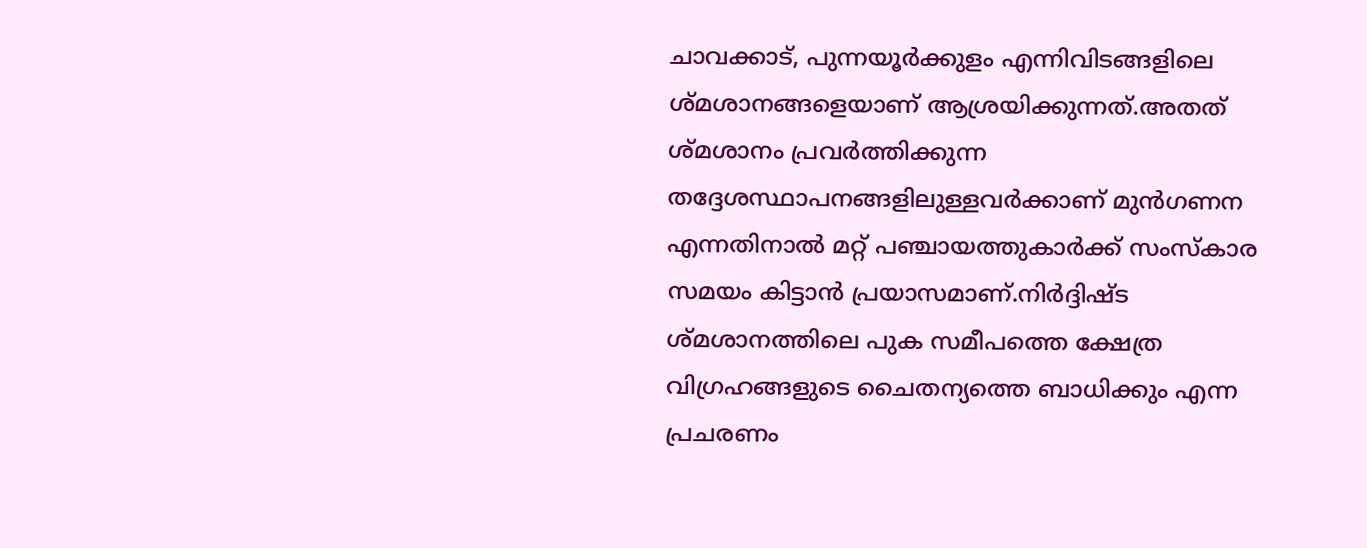ചാവക്കാട്, പുന്നയൂര്‍ക്കുളം എന്നിവിടങ്ങളിലെ ശ്മശാനങ്ങളെയാണ് ആശ്രയിക്കുന്നത്.അതത് ശ്മശാനം പ്രവര്‍ത്തിക്കുന്ന തദ്ദേശസ്ഥാപനങ്ങളിലുള്ളവര്‍ക്കാണ് മുന്‍ഗണന എന്നതിനാല്‍ മറ്റ് പഞ്ചായത്തുകാര്‍ക്ക് സംസ്‌കാര സമയം കിട്ടാന്‍ പ്രയാസമാണ്.നിര്‍ദ്ദിഷ്ട ശ്മശാനത്തിലെ പുക സമീപത്തെ ക്ഷേത്ര വിഗ്രഹങ്ങളുടെ ചൈതന്യത്തെ ബാധിക്കും എന്ന പ്രചരണം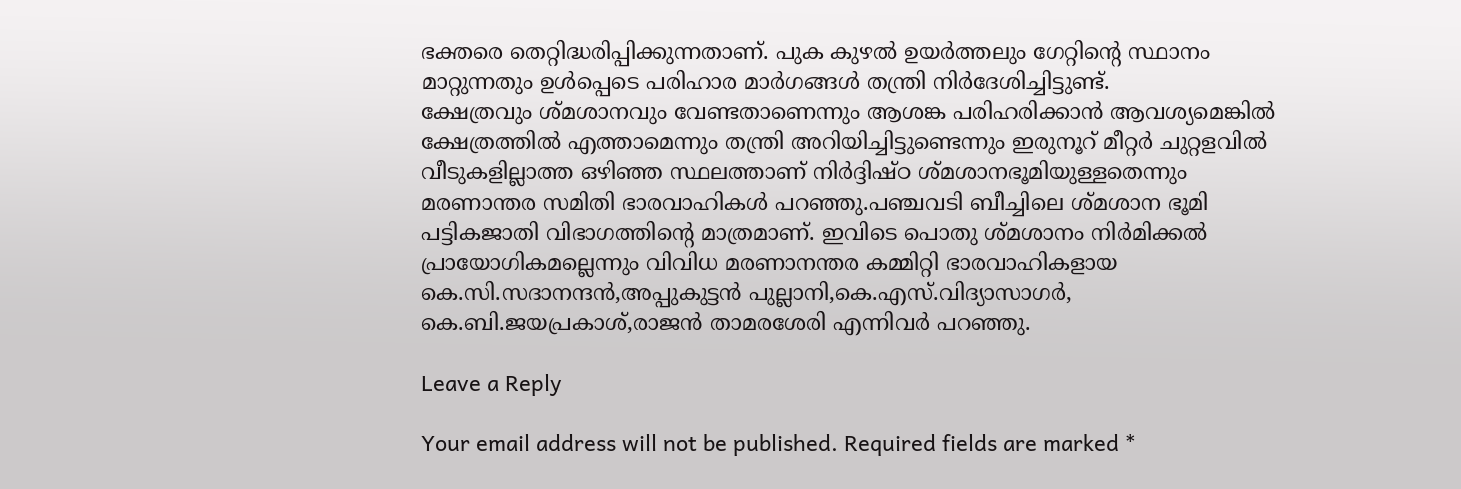ഭക്തരെ തെറ്റിദ്ധരിപ്പിക്കുന്നതാണ്. പുക കുഴല്‍ ഉയര്‍ത്തലും ഗേറ്റിന്റെ സ്ഥാനം മാറ്റുന്നതും ഉള്‍പ്പെടെ പരിഹാര മാര്‍ഗങ്ങള്‍ തന്ത്രി നിര്‍ദേശിച്ചിട്ടുണ്ട്.
ക്ഷേത്രവും ശ്മശാനവും വേണ്ടതാണെന്നും ആശങ്ക പരിഹരിക്കാന്‍ ആവശ്യമെങ്കില്‍ ക്ഷേത്രത്തില്‍ എത്താമെന്നും തന്ത്രി അറിയിച്ചിട്ടുണ്ടെന്നും ഇരുനൂറ് മീറ്റർ ചുറ്റളവിൽ വീടുകളില്ലാത്ത ഒഴിഞ്ഞ സ്ഥലത്താണ് നിർദ്ദിഷ്ഠ ശ്മശാനഭൂമിയുള്ളതെന്നും
മരണാന്തര സമിതി ഭാരവാഹികൾ പറഞ്ഞു.പഞ്ചവടി ബീച്ചിലെ ശ്മശാന ഭൂമി പട്ടികജാതി വിഭാഗത്തിന്റെ മാത്രമാണ്. ഇവിടെ പൊതു ശ്മശാനം നിര്‍മിക്കല്‍ പ്രായോഗികമല്ലെന്നും വിവിധ മരണാനന്തര കമ്മിറ്റി ഭാരവാഹികളായ കെ.സി.സദാനന്ദന്‍,അപ്പുകുട്ടന്‍ പുല്ലാനി,കെ.എസ്.വിദ്യാസാഗര്‍, കെ.ബി.ജയപ്രകാശ്,രാജന്‍ താമരശേരി എന്നിവര്‍ പറഞ്ഞു.

Leave a Reply

Your email address will not be published. Required fields are marked *